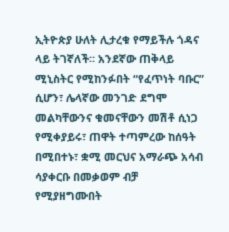ኢትዮጵያ ሁለት ሊታረቁ የማይችሉ ጎዳና ላይ ትገኛለች። አንደኛው ጠቅላይ ሚኒስትር የሚከንፉበት “የፈጥነት ባቡር” ሲሆን፣ ሌላኛው መንገድ ደግሞ መልካቸውንና ቁመናቸውን መሽቶ ሲነጋ የሚቀያይሩ፣ ጠዋት ተጣምረው ከሰዓት በሚበተኑ፣ ቋሚ መርህና አማራጭ አሳብ ሳያቀርቡ በመቃወም ብቻ የሚያዘግሙበት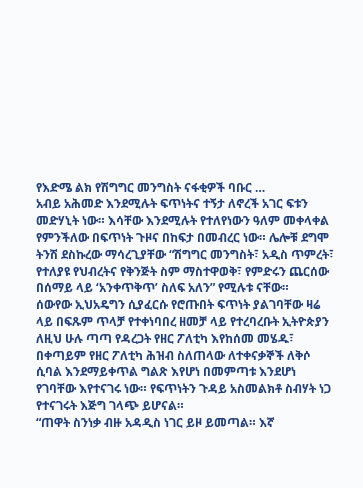የእድሜ ልክ የሽግግር መንግስት ናፋቂዎች ባቡር …
አብይ አሕመድ እንደሚሉት ፍጥነትና ተኝታ ለኖረች አገር ፍቱን መድሃኒት ነው። እሳቸው እንደሚሉት የተለየነውን ዓለም መቀላቀል የምንችለው በፍጥነት ጉዞና በከፍታ በመብረር ነው። ሌሎቹ ደግሞ ትንሽ ደስኩረው ማሳረጊያቸው “ሽግግር መንግስት፣ አዲስ ጥምረት፣ የተለያዩ የህብረትና የቅንጅት ስም ማስተዋወቅ፣ የምድሩን ጨርሰው በሰማይ ላይ ‘አንቀጥቅጥ’ ስለፍ አለን” የሚሉቱ ናቸው።
ሰውየው ኢህአዴግን ሲያፈርሱ የሮጡበት ፍጥነት ያልገባቸው ዛሬ ላይ በፍጹም ጥላቻ የተቀነባበረ ዘመቻ ላይ የተረባረቡት ኢትዮጵያን ለዚህ ሁሉ ጣጣ የዳረጋት የዘር ፖለቲካ እየከሰመ መሄዱ፣ በቀጣይም የዘር ፖለቲካ ሕዝብ ስለጠላው ለተቀናቃኞች ለቅሶ ሲባል እንደማይቀጥል ግልጽ እየሆነ በመምጣቱ እንደሆነ የገባቸው እየተናገሩ ነው። የፍጥነትን ጉዳይ አስመልክቶ ስብሃት ነጋ የተናገሩት እጅግ ገላጭ ይሆናል።
“ጠዋት ስንነቃ ብዙ አዳዲስ ነገር ይዞ ይመጣል። እኛ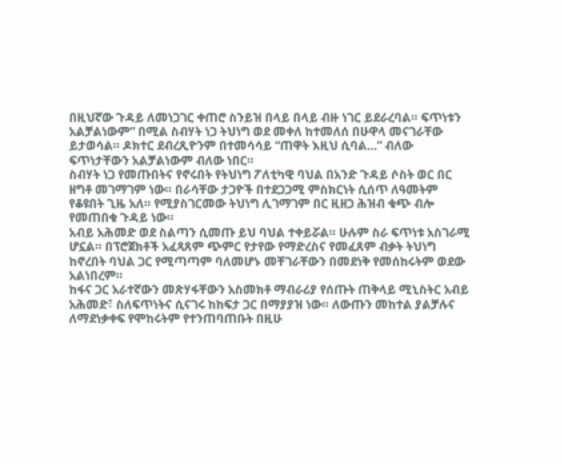በዚህኛው ጉዳይ ለመነጋገር ቀጠሮ ስንይዝ በላይ በላይ ብዙ ነገር ይደራረባል። ፍጥነቱን አልቻልነውም” በሚል ስብሃት ነጋ ትህነግ ወደ መቀለ ከተመለሰ በሁዋላ መናገራቸው ይታወሳል። ዶክተር ደብረጺዮንም በተመሳሳይ “ጠዋት እዚህ ሲባል…” ብለው ፍጥነታቸውን አልቻልነውም ብለው ነበር።
ስብሃት ነጋ የመጡበትና የኖሩበት የትህነግ ፖለቲካዊ ባህል በአንድ ጉዳይ ሶስት ወር በር ዘግቶ መገማገም ነው። በራሳቸው ታጋዮች በተደጋጋሚ ምስክርነት ሲሰጥ ለዓመትም የቆዩበት ጊዜ አለ። የሚያስገርመው ትህነግ ሊገማገም በር ዚዘጋ ሕዝብ ቁጭ ብሎ የመጠበቁ ጉዳይ ነው።
አብይ አሕመድ ወደ ስልጣን ሲመጡ ይህ ባህል ተቀይሯል። ሁሉም ስራ ፍጥነቱ አስገራሚ ሆኗል። በፕሮጀክቶች አፈጻጸም ጭምር የታየው የማድረስና የመፈጸም ብቃት ትህነግ ከኖረበት ባህል ጋር የሚጣጣም ባለመሆኑ መቸገራቸውን በመደነቅ የመሰከሩትም ወደው አልነበረም።
ከፋና ጋር አራተኛውን መጽሃፋቸውን አስመክቶ ማብራሪያ የሰጡት ጠቅላይ ሚኒስትር አብይ አሕመድ፣ ስለፍጥነትና ሲናገሩ ከከፍታ ጋር በማያያዝ ነው። ለውጡን መከተል ያልቻሉና ለማደነቃቀፍ የሞከሩትም የተንጠባጠቡት በዚሁ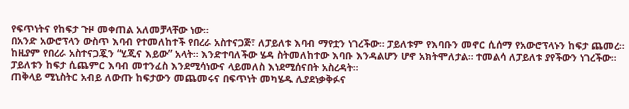የፍጥነትና የከፍታ ጉዞ መቀጠል አለመቻላቸው ነው።
በአንድ አውሮፕላን ውስጥ እባብ የተመለከተች የበረራ አስተናጋጅ፣ ለፓይለቱ እባብ ማየቷን ነገረችው። ፓይለቱም የእባቡን መኖር ሲሰማ የአውሮፕላኑን ከፍታ ጨመረ። ከዚያም የበረራ አስተናጋጇን “ሂጂና እይው” አላት። እንድተባለችው ሄዳ ስትመለከተው እባቡ እንዳልሆን ሆኖ አክትሞለታል። ተመልሳ ለፓይለቱ ያየችውን ነገረችው። ፓይለቱን ከፍታ ሲጨምር እባብ መተንፈስ እንደሚሳነውና ላይመለስ እነደሚሰናበት አስረዳት።
ጠቅላይ ሚኒስትር አብይ ለውጡ ከፍታውን መጨመሩና በፍጥነት መካሄዱ ሊያደነቃቅፉና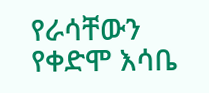የራሳቸውን የቀድሞ እሳቤ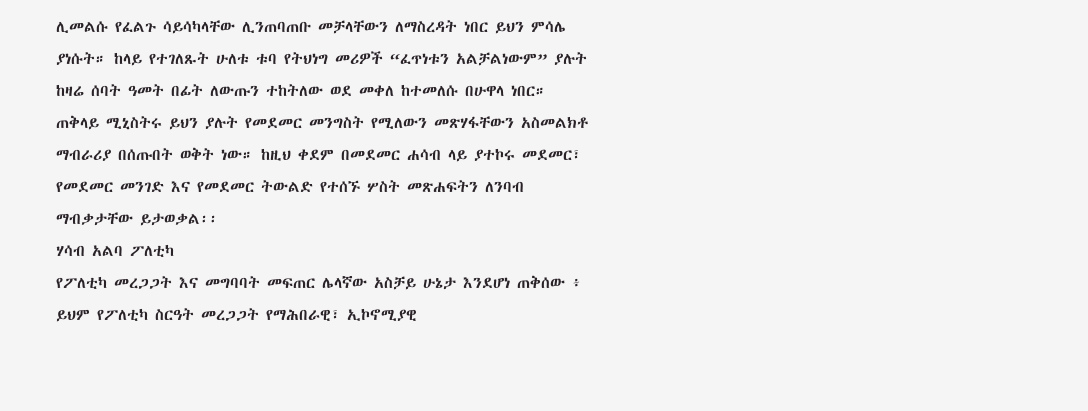ሊመልሱ የፈልጉ ሳይሳካላቸው ሊንጠባጠቡ መቻላቸውን ለማስረዳት ነበር ይህን ምሳሌ ያነሱት። ከላይ የተገለጹት ሁለቱ ቱባ የትህነግ መሪዎች “ፈጥነቱን አልቻልነውም” ያሉት ከዛሬ ሰባት ዓመት በፊት ለውጡን ተከትለው ወደ መቀለ ከተመለሱ በሁዋላ ነበር።
ጠቅላይ ሚኒስትሩ ይህን ያሉት የመደመር መንግስት የሚለውን መጽሃፋቸውን አስመልክቶ ማብራሪያ በሰጡበት ወቅት ነው። ከዚህ ቀደም በመደመር ሐሳብ ላይ ያተኮሩ መደመር፣ የመደመር መንገድ እና የመደመር ትውልድ የተሰኙ ሦስት መጽሐፍትን ለንባብ ማብቃታቸው ይታወቃል፡፡
ሃሳብ አልባ ፖለቲካ
የፖለቲካ መረጋጋት እና መግባባት መፍጠር ሌላኛው አስቻይ ሁኔታ እንደሆነ ጠቅሰው ፥ ይህም የፖለቲካ ስርዓት መረጋጋት የማሕበራዊ፣ ኢኮኖሚያዊ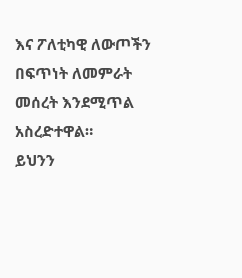እና ፖለቲካዊ ለውጦችን በፍጥነት ለመምራት መሰረት እንደሚጥል አስረድተዋል።
ይህንን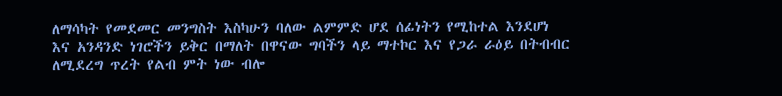ለማሳካት የመደመር መንግስት እስካሁን ባለው ልምምድ ሆደ ሰፊነትን የሚከተል እንደሆነ እና አንዳንድ ነገሮችን ይቅር በማለት በዋናው ግባችን ላይ ማተኮር እና የጋራ ራዕይ በትብብር ለሚደረግ ጥረት የልብ ምት ነው ብሎ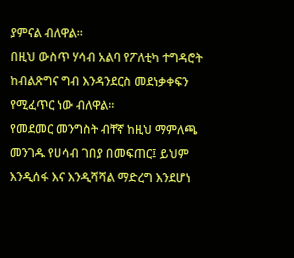ያምናል ብለዋል።
በዚህ ውስጥ ሃሳብ አልባ የፖለቲካ ተግዳሮት ከብልጽግና ግብ እንዳንደርስ መደነቃቀፍን የሚፈጥር ነው ብለዋል።
የመደመር መንግስት ብቸኛ ከዚህ ማምለጫ መንገዱ የሀሳብ ገበያ በመፍጠር፤ ይህም እንዲሰፋ እና እንዲሻሻል ማድረግ እንደሆነ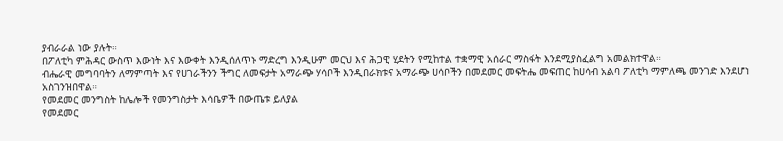ያብራራል ነው ያሉት።
በፖለቲካ ምሕዳር ውስጥ እውነት እና እውቀት እንዲሰለጥኑ ማድረግ እንዲሁም መርህ እና ሕጋዊ ሂደትን የሚከተል ተቋማዊ አሰራር ማስፋት እንደሚያስፈልግ አመልክተዋል።
ብሔራዊ መግባባትን ለማምጣት እና የሀገራችንን ችግር ለመፍታት አማራጭ ሃሳቦች እንዲበራክቱና አማራጭ ሀሳቦችን በመደመር መፍትሔ መፍጠር ከሀሳብ አልባ ፖለቲካ ማምለጫ መንገድ እንደሆነ አስገንዝበዋል።
የመደመር መንግስት ከሌሎች የመንግስታት እሳቤዎች በውጤቱ ይለያል
የመደመር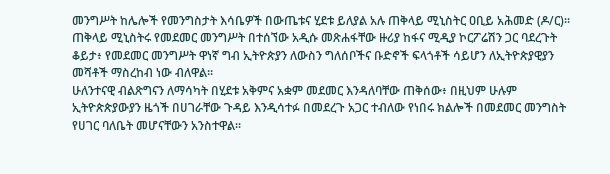መንግሥት ከሌሎች የመንግስታት እሳቤዎች በውጤቱና ሂደቱ ይለያል አሉ ጠቅላይ ሚኒስትር ዐቢይ አሕመድ (ዶ/ር)፡፡
ጠቅላይ ሚኒስትሩ የመደመር መንግሥት በተሰኘው አዲሱ መጽሐፋቸው ዙሪያ ከፋና ሚዲያ ኮርፖሬሽን ጋር ባደረጉት ቆይታ፥ የመደመር መንግሥት ዋነኛ ግብ ኢትዮጵያን ለውስን ግለሰቦችና ቡድኖች ፍላጎቶች ሳይሆን ለኢትዮጵያዊያን መሻቶች ማስረከብ ነው ብለዋል፡፡
ሁለንተናዊ ብልጽግናን ለማሳካት በሂደቱ አቅምና አቋም መደመር እንዳለባቸው ጠቅሰው፥ በዚህም ሁሉም ኢትዮጵጵያውያን ዜጎች በሀገራቸው ጉዳይ እንዲሳተፉ በመደረጉ አጋር ተብለው የነበሩ ክልሎች በመደመር መንግስት የሀገር ባለቤት መሆናቸውን አንስተዋል፡፡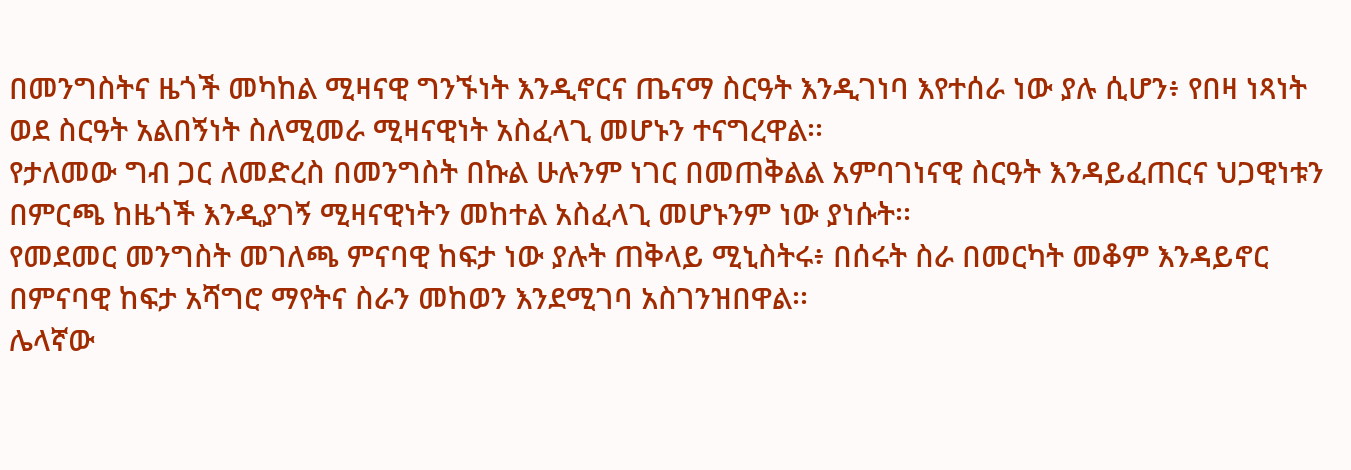በመንግስትና ዜጎች መካከል ሚዛናዊ ግንኙነት እንዲኖርና ጤናማ ስርዓት እንዲገነባ እየተሰራ ነው ያሉ ሲሆን፥ የበዛ ነጻነት ወደ ስርዓት አልበኝነት ስለሚመራ ሚዛናዊነት አስፈላጊ መሆኑን ተናግረዋል፡፡
የታለመው ግብ ጋር ለመድረስ በመንግስት በኩል ሁሉንም ነገር በመጠቅልል አምባገነናዊ ስርዓት እንዳይፈጠርና ህጋዊነቱን በምርጫ ከዜጎች እንዲያገኝ ሚዛናዊነትን መከተል አስፈላጊ መሆኑንም ነው ያነሱት፡፡
የመደመር መንግስት መገለጫ ምናባዊ ከፍታ ነው ያሉት ጠቅላይ ሚኒስትሩ፥ በሰሩት ስራ በመርካት መቆም እንዳይኖር በምናባዊ ከፍታ አሻግሮ ማየትና ስራን መከወን እንደሚገባ አስገንዝበዋል፡፡
ሌላኛው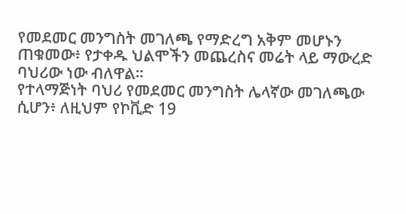የመደመር መንግስት መገለጫ የማድረግ አቅም መሆኑን ጠቁመው፥ የታቀዱ ህልሞችን መጨረስና መሬት ላይ ማውረድ ባህሪው ነው ብለዋል፡፡
የተላማጅነት ባህሪ የመደመር መንግስት ሌላኛው መገለጫው ሲሆን፥ ለዚህም የኮቪድ 19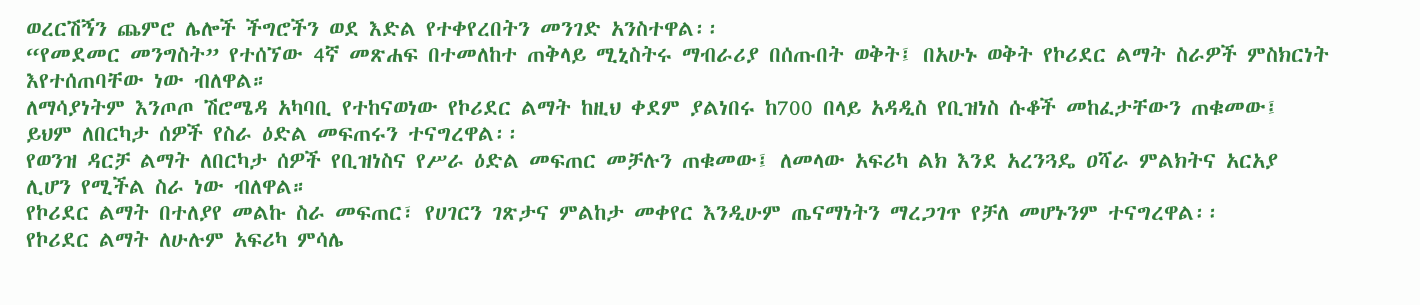ወረርሽኝን ጨምሮ ሌሎች ችግሮችን ወደ እድል የተቀየረበትን መንገድ አንስተዋል፡፡
“የመደመር መንግስት” የተሰኘው 4ኛ መጽሐፍ በተመለከተ ጠቅላይ ሚኒስትሩ ማብራሪያ በሰጡበት ወቅት፤ በአሁኑ ወቅት የኮሪደር ልማት ስራዎች ምስክርነት እየተሰጠባቸው ነው ብለዋል።
ለማሳያነትም እንጦጦ ሽሮሜዳ አካባቢ የተከናወነው የኮሪደር ልማት ከዚህ ቀደም ያልነበሩ ከ700 በላይ አዳዲስ የቢዝነስ ሱቆች መከፈታቸውን ጠቁመው፤ ይህም ለበርካታ ሰዎች የስራ ዕድል መፍጠሩን ተናግረዋል፡፡
የወንዝ ዳርቻ ልማት ለበርካታ ሰዎች የቢዝነስና የሥራ ዕድል መፍጠር መቻሉን ጠቁመው፤ ለመላው አፍሪካ ልክ እንደ አረንጓዴ ዐሻራ ምልክትና አርአያ ሊሆን የሚችል ስራ ነው ብለዋል።
የኮሪደር ልማት በተለያየ መልኩ ስራ መፍጠር፣ የሀገርን ገጽታና ምልከታ መቀየር እንዲሁም ጤናማነትን ማረጋገጥ የቻለ መሆኑንም ተናግረዋል፡፡
የኮሪደር ልማት ለሁሉም አፍሪካ ምሳሌ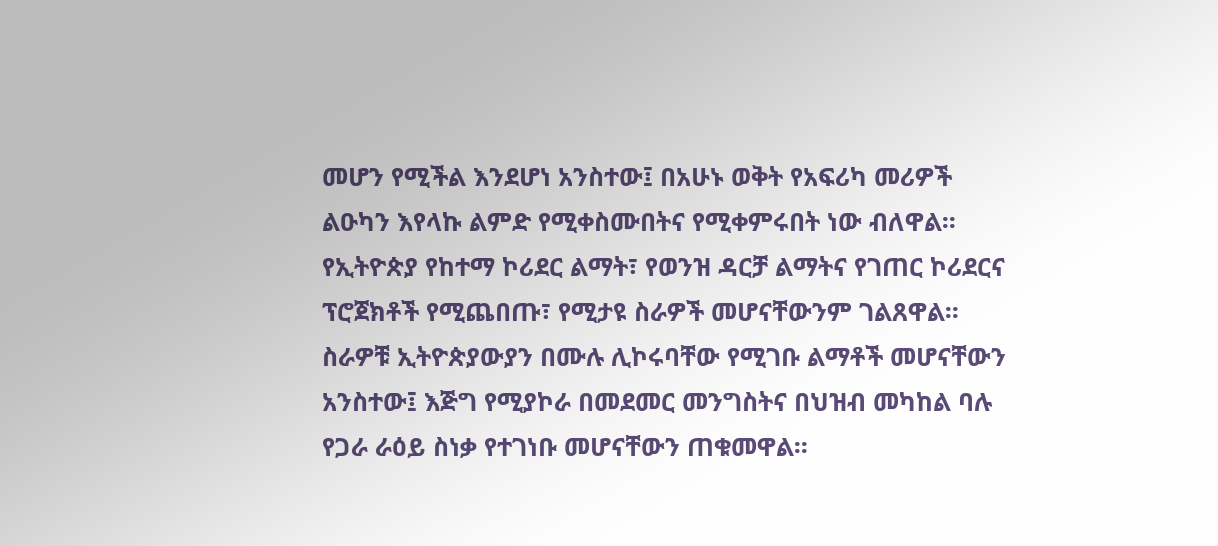መሆን የሚችል እንደሆነ አንስተው፤ በአሁኑ ወቅት የአፍሪካ መሪዎች ልዑካን እየላኩ ልምድ የሚቀስሙበትና የሚቀምሩበት ነው ብለዋል፡፡
የኢትዮጵያ የከተማ ኮሪደር ልማት፣ የወንዝ ዳርቻ ልማትና የገጠር ኮሪደርና ፕሮጀክቶች የሚጨበጡ፣ የሚታዩ ስራዎች መሆናቸውንም ገልጸዋል፡፡
ስራዎቹ ኢትዮጵያውያን በሙሉ ሊኮሩባቸው የሚገቡ ልማቶች መሆናቸውን አንስተው፤ እጅግ የሚያኮራ በመደመር መንግስትና በህዝብ መካከል ባሉ የጋራ ራዕይ ስነቃ የተገነቡ መሆናቸውን ጠቁመዋል፡፡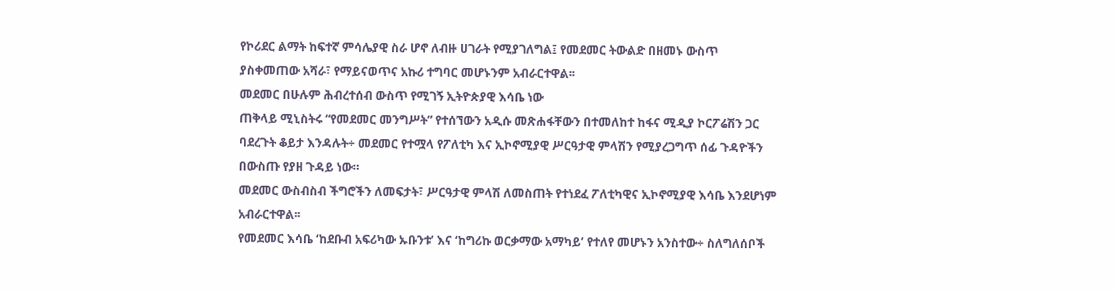የኮሪደር ልማት ከፍተኛ ምሳሌያዊ ስራ ሆኖ ለብዙ ሀገራት የሚያገለግል፤ የመደመር ትውልድ በዘመኑ ውስጥ ያስቀመጠው አሻራ፣ የማይናወጥና አኩሪ ተግባር መሆኑንም አብራርተዋል፡፡
መደመር በሁሉም ሕብረተሰብ ውስጥ የሚገኝ ኢትዮጵያዊ እሳቤ ነው
ጠቅላይ ሚኒስትሩ “የመደመር መንግሥት” የተሰኘውን አዲሱ መጽሐፋቸውን በተመለከተ ከፋና ሚዲያ ኮርፖሬሽን ጋር ባደረጉት ቆይታ እንዳሉት÷ መደመር የተሟላ የፖለቲካ እና ኢኮኖሚያዊ ሥርዓታዊ ምላሽን የሚያረጋግጥ ሰፊ ጉዳዮችን በውስጡ የያዘ ጉዳይ ነው።
መደመር ውስብስብ ችግሮችን ለመፍታት፣ ሥርዓታዊ ምላሽ ለመስጠት የተነደፈ ፖለቲካዊና ኢኮኖሚያዊ እሳቤ እንደሆነም አብራርተዋል፡፡
የመደመር እሳቤ ‘ከደቡብ አፍሪካው ኡቡንቱ’ እና ‘ከግሪኩ ወርቃማው አማካይ’ የተለየ መሆኑን አንስተው÷ ስለግለሰቦች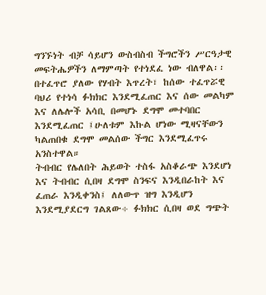ግንኙነት ብቻ ሳይሆን ውስብስብ ችግሮችን ሥርዓታዊ መፍትሔዎችን ለማምጣት የተነደፈ ነው ብለዋል፡፡
በተፈጥሮ ያለው የሃብት እጥረት፣ ከሰው ተፈጥሯዊ ባህሪ የተነሳ ፉክክር እንደሚፈጠር እና ሰው መልካም እና ለሌሎች አሳቢ በመሆኑ ደግሞ መተባበር እንደሚፈጠር ፤ሁለቱም እኩል ሆነው ሚዛናቸውን ካልጠበቁ ደግሞ መልሰው ችግር እንደሚፈጥሩ አንስተዋል።
ትብብር የሌለበት ሕይወት ተስፋ አስቆራጭ እንደሆነ እና ትብብር ሲበዛ ደግሞ ስንፍና እንዲበራከት እና ፈጠራ እንዲቀንስ፤ ለለውጥ ዝግ እንዲሆን እንደሚያደርግ ገልጸው÷ ፉክክር ሲበዛ ወደ ግጭት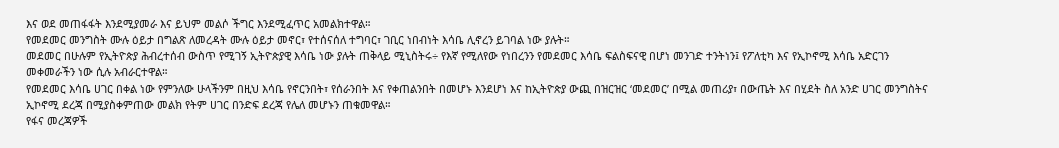እና ወደ መጠፋፋት እንደሚያመራ እና ይህም መልሶ ችግር እንደሚፈጥር አመልክተዋል።
የመደመር መንግስት ሙሉ ዕይታ በግልጽ ለመረዳት ሙሉ ዕይታ መኖር፣ የተሰናሰለ ተግባር፣ ገቢር ነበብነት እሳቤ ሊኖረን ይገባል ነው ያሉት።
መደመር በሁሉም የኢትዮጵያ ሕብረተሰብ ውስጥ የሚገኝ ኢትዮጵያዊ እሳቤ ነው ያሉት ጠቅላይ ሚኒስትሩ÷ የእኛ የሚለየው የነበረንን የመደመር እሳቤ ፍልስፍናዊ በሆነ መንገድ ተንትነን፤ የፖለቲካ እና የኢኮኖሚ እሳቤ አድርገን መቀመራችን ነው ሲሉ አብራርተዋል።
የመደመር እሳቤ ሀገር በቀል ነው የምንለው ሁላችንም በዚህ እሳቤ የኖርንበት፣ የሰራንበት እና የቀጠልንበት በመሆኑ እንደሆነ እና ከኢትዮጵያ ውጪ በዝርዝር ‘መደመር’ በሚል መጠሪያ፣ በውጤት እና በሂደት ስለ አንድ ሀገር መንግስትና ኢኮኖሚ ደረጃ በሚያስቀምጠው መልክ የትም ሀገር በንድፍ ደረጃ የሌለ መሆኑን ጠቁመዋል።
የፋና መረጃዎች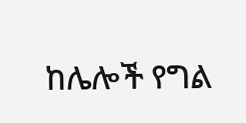ከሌሎች የግል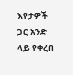እየታዎች ጋር አንድ ላይ የቀረበ